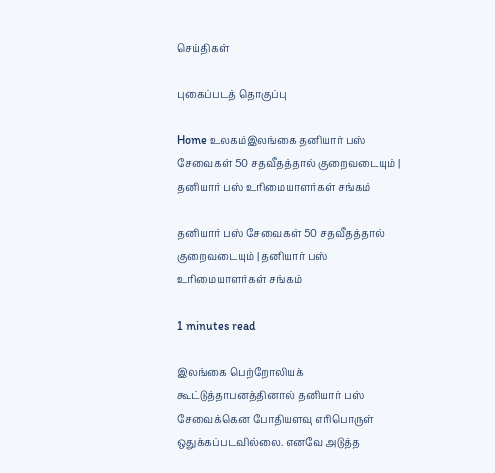செய்திகள்

புகைப்படத் தொகுப்பு

Home உலகம்இலங்கை தனியார் பஸ் சேவைகள் 50 சதவீதத்தால் குறைவடையும் | தனியார் பஸ் உரிமையாளர்கள் சங்கம்

தனியார் பஸ் சேவைகள் 50 சதவீதத்தால் குறைவடையும் | தனியார் பஸ் உரிமையாளர்கள் சங்கம்

1 minutes read

இலங்கை பெற்றோலியக் கூட்டுத்தாபனத்தினால் தனியார் பஸ் சேவைக்கென போதியளவு எரிபொருள் ஒதுக்கப்படவில்லை. எனவே அடுத்த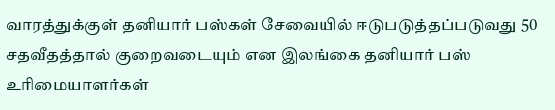வாரத்துக்குள் தனியார் பஸ்கள் சேவையில் ஈடுபடுத்தப்படுவது 50 சதவீதத்தால் குறைவடையும் என இலங்கை தனியார் பஸ் உரிமையாளர்கள்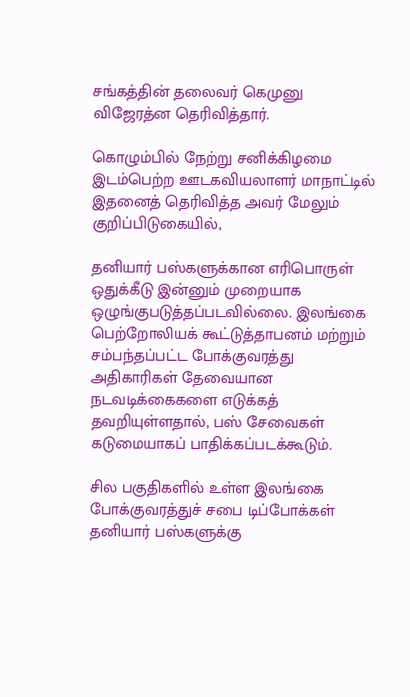சங்கத்தின் தலைவர் கெமுனு விஜேரத்ன தெரிவித்தார்.

கொழும்பில் நேற்று சனிக்கிழமை இடம்பெற்ற ஊடகவியலாளர் மாநாட்டில் இதனைத் தெரிவித்த அவர் மேலும் குறிப்பிடுகையில்,

தனியார் பஸ்களுக்கான எரிபொருள் ஒதுக்கீடு இன்னும் முறையாக ஒழுங்குபடுத்தப்படவில்லை. இலங்கை பெற்றோலியக் கூட்டுத்தாபனம் மற்றும் சம்பந்தப்பட்ட போக்குவரத்து அதிகாரிகள் தேவையான நடவடிக்கைகளை எடுக்கத் தவறியுள்ளதால், பஸ் சேவைகள் கடுமையாகப் பாதிக்கப்படக்கூடும்.

சில பகுதிகளில் உள்ள இலங்கை போக்குவரத்துச் சபை டிப்போக்கள் தனியார் பஸ்களுக்கு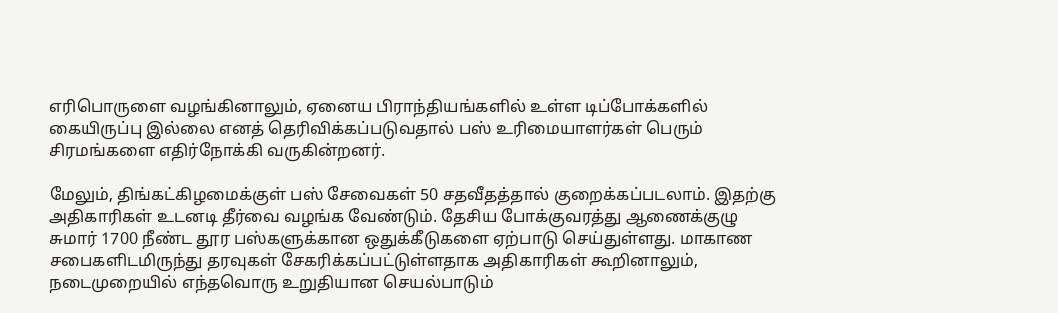எரிபொருளை வழங்கினாலும், ஏனைய பிராந்தியங்களில் உள்ள டிப்போக்களில் கையிருப்பு இல்லை எனத் தெரிவிக்கப்படுவதால் பஸ் உரிமையாளர்கள் பெரும் சிரமங்களை எதிர்நோக்கி வருகின்றனர்.

மேலும், திங்கட்கிழமைக்குள் பஸ் சேவைகள் 50 சதவீதத்தால் குறைக்கப்படலாம். இதற்கு அதிகாரிகள் உடனடி தீர்வை வழங்க வேண்டும். தேசிய போக்குவரத்து ஆணைக்குழு சுமார் 1700 நீண்ட தூர பஸ்களுக்கான ஒதுக்கீடுகளை ஏற்பாடு செய்துள்ளது. மாகாண சபைகளிடமிருந்து தரவுகள் சேகரிக்கப்பட்டுள்ளதாக அதிகாரிகள் கூறினாலும், நடைமுறையில் எந்தவொரு உறுதியான செயல்பாடும்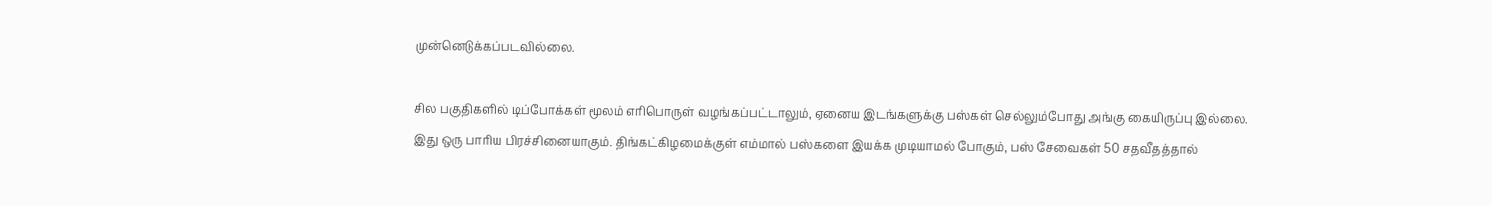முன்னெடுக்கப்படவில்லை.

சில பகுதிகளில் டிப்போக்கள் மூலம் எரிபொருள் வழங்கப்பட்டாலும், ஏனைய இடங்களுக்கு பஸ்கள் செல்லும்போது அங்கு கையிருப்பு இல்லை. இது ஒரு பாரிய பிரச்சினையாகும். திங்கட்கிழமைக்குள் எம்மால் பஸ்களை இயக்க முடியாமல் போகும், பஸ் சேவைகள் 50 சதவீதத்தால்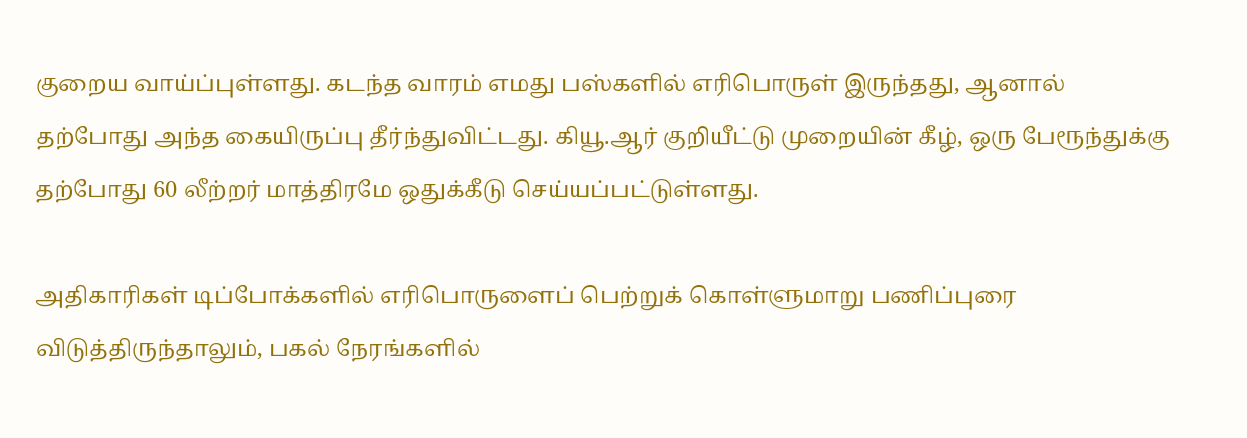குறைய வாய்ப்புள்ளது. கடந்த வாரம் எமது பஸ்களில் எரிபொருள் இருந்தது, ஆனால் தற்போது அந்த கையிருப்பு தீர்ந்துவிட்டது. கியூ.ஆர் குறியீட்டு முறையின் கீழ், ஒரு பேரூந்துக்கு தற்போது 60 லீற்றர் மாத்திரமே ஒதுக்கீடு செய்யப்பட்டுள்ளது.

அதிகாரிகள் டிப்போக்களில் எரிபொருளைப் பெற்றுக் கொள்ளுமாறு பணிப்புரை விடுத்திருந்தாலும், பகல் நேரங்களில்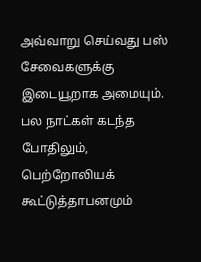அவ்வாறு செய்வது பஸ் சேவைகளுக்கு இடையூறாக அமையும். பல நாட்கள் கடந்த போதிலும், பெற்றோலியக் கூட்டுத்தாபனமும்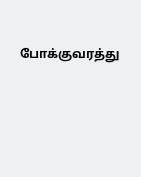போக்குவரத்து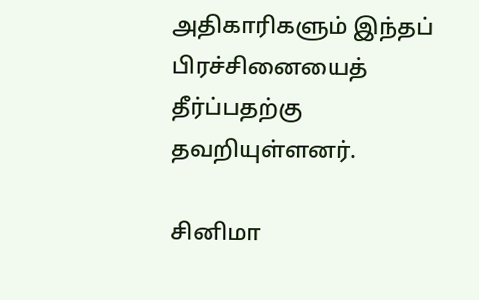அதிகாரிகளும் இந்தப் பிரச்சினையைத் தீர்ப்பதற்கு தவறியுள்ளனர்.

சினிமா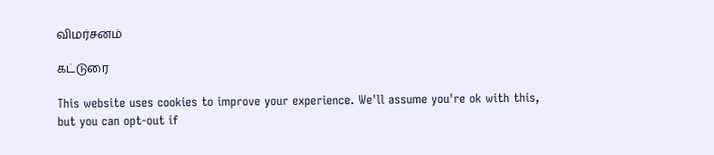விமர்சனம்

கட்டுரை

This website uses cookies to improve your experience. We'll assume you're ok with this, but you can opt-out if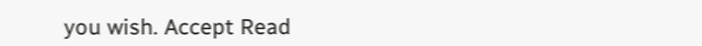you wish. Accept Read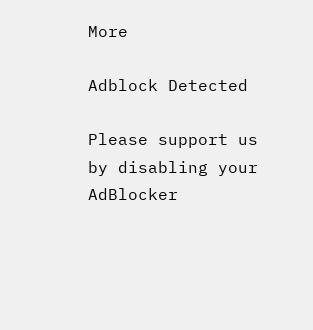More

Adblock Detected

Please support us by disabling your AdBlocker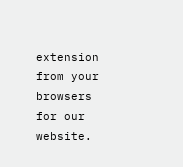extension from your browsers for our website.